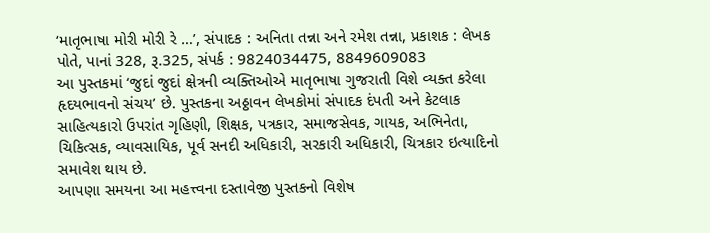‘માતૃભાષા મોરી મોરી રે …’, સંપાદક : અનિતા તન્ના અને રમેશ તન્ના, પ્રકાશક : લેખક પોતે, પાનાં 328, રૂ.325, સંપર્ક : 9824034475, 8849609083
આ પુસ્તકમાં ‘જુદાં જુદાં ક્ષેત્રની વ્યક્તિઓએ માતૃભાષા ગુજરાતી વિશે વ્યક્ત કરેલા હૃદયભાવનો સંચય’ છે. પુસ્તકના અઠ્ઠાવન લેખકોમાં સંપાદક દંપતી અને કેટલાક સાહિત્યકારો ઉપરાંત ગૃહિણી, શિક્ષક, પત્રકાર, સમાજસેવક, ગાયક, અભિનેતા, ચિકિત્સક, વ્યાવસાયિક, પૂર્વ સનદી અધિકારી, સરકારી અધિકારી, ચિત્રકાર ઇત્યાદિનો સમાવેશ થાય છે.
આપણા સમયના આ મહત્ત્વના દસ્તાવેજી પુસ્તકનો વિશેષ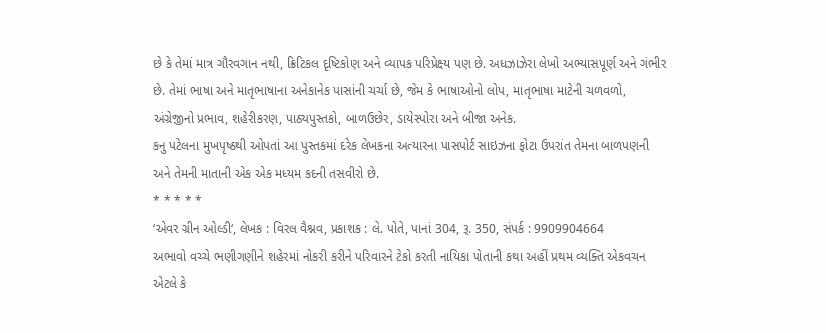છે કે તેમાં માત્ર ગૌરવગાન નથી, ક્રિટિકલ દૃષ્ટિકોણ અને વ્યાપક પરિપ્રેક્ષ્ય પણ છે. અધઝાઝેરા લેખો અભ્યાસપૂર્ણ અને ગંભીર છે. તેમાં ભાષા અને માતૃભાષાના અનેકાનેક પાસાંની ચર્ચા છે, જેમ કે ભાષાઓનો લોપ, માતૃભાષા માટેની ચળવળો, અંગ્રેજીનો પ્રભાવ, શહેરીકરણ, પાઠ્યપુસ્તકો, બાળઉછેર, ડાયેસ્પોરા અને બીજા અનેક.
કનુ પટેલના મુખપૃષ્ઠથી ઓપતાં આ પુસ્તકમાં દરેક લેખકના અત્યારના પાસપોર્ટ સાઇઝના ફોટા ઉપરાંત તેમના બાળપણની અને તેમની માતાની એક એક મધ્યમ કદની તસવીરો છે.
* * * * *
‘એવર ગ્રીન ઓલ્ડી‘, લેખક : વિરલ વૈશ્નવ, પ્રકાશક : લે. પોતે, પાનાં 304, રૂ. 350, સંપર્ક : 9909904664
અભાવો વચ્ચે ભણીગણીને શહેરમાં નોકરી કરીને પરિવારને ટેકો કરતી નાયિકા પોતાની કથા અહીં પ્રથમ વ્યક્તિ એકવચન એટલે કે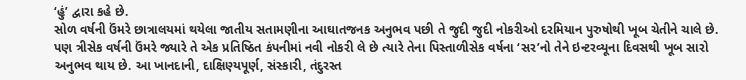‘હું’ દ્વારા કહે છે.
સોળ વર્ષની ઉંમરે છાત્રાલયમાં થયેલા જાતીય સતામણીના આઘાતજનક અનુભવ પછી તે જુદી જુદી નોકરીઓ દરમિયાન પુરુષોથી ખૂબ ચેતીને ચાલે છે.
પણ ત્રીસેક વર્ષની ઉંમરે જ્યારે તે એક પ્રતિષ્ઠિત કંપનીમાં નવી નોકરી લે છે ત્યારે તેના પિસ્તાળીસેક વર્ષના ‘સર’નો તેને ઇન્ટરવ્યૂના દિવસથી ખૂબ સારો અનુભવ થાય છે. આ ખાનદાની, દાક્ષિણ્યપૂર્ણ, સંસ્કારી, તંદુરસ્ત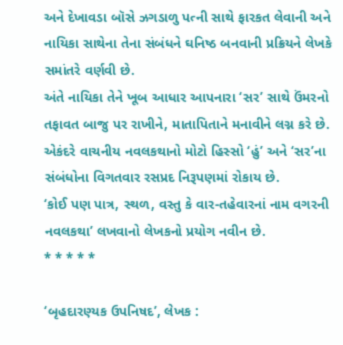અને દેખાવડા બૉસે ઝગડાળુ પત્ની સાથે ફારકત લેવાની અને નાયિકા સાથેના તેના સંબંધને ઘનિષ્ઠ બનવાની પ્રક્રિયને લેખકે સમાંતરે વર્ણવી છે.
અંતે નાયિકા તેને ખૂબ આધાર આપનારા ‘સર’ સાથે ઉંમરનો તફાવત બાજુ પર રાખીને, માતાપિતાને મનાવીને લગ્ન કરે છે. એકંદરે વાચનીય નવલકથાનો મોટો હિસ્સો ‘હું’ અને ‘સર’ના સંબંધોના વિગતવાર રસપ્રદ નિરૂપણમાં રોકાય છે.
‘કોઈ પણ પાત્ર, સ્થળ, વસ્તુ કે વાર-તહેવારનાં નામ વગરની નવલકથા’ લખવાનો લેખકનો પ્રયોગ નવીન છે.
* * * * *

‘બૃહદારણ્યક ઉપનિષદ’, લેખક :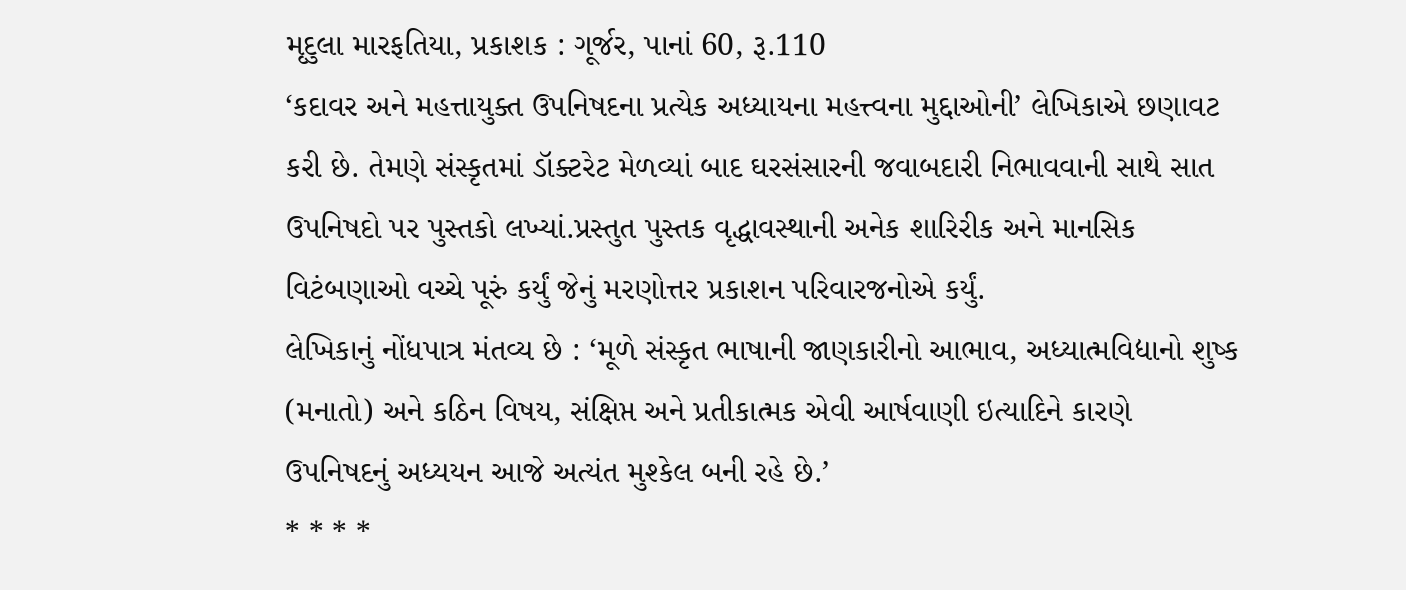મૃદુલા મારફતિયા, પ્રકાશક : ગૂર્જર, પાનાં 60, રૂ.110
‘કદાવર અને મહત્તાયુક્ત ઉપનિષદના પ્રત્યેક અધ્યાયના મહત્ત્વના મુદ્દાઓની’ લેખિકાએ છણાવટ કરી છે. તેમણે સંસ્કૃતમાં ડૉક્ટરેટ મેળવ્યાં બાદ ઘરસંસારની જવાબદારી નિભાવવાની સાથે સાત ઉપનિષદો પર પુસ્તકો લખ્યાં.પ્રસ્તુત પુસ્તક વૃદ્ધાવસ્થાની અનેક શારિરીક અને માનસિક વિટંબણાઓ વચ્ચે પૂરું કર્યું જેનું મરણોત્તર પ્રકાશન પરિવારજનોએ કર્યું.
લેખિકાનું નોંધપાત્ર મંતવ્ય છે : ‘મૂળે સંસ્કૃત ભાષાની જાણકારીનો આભાવ, અધ્યાત્મવિદ્યાનો શુષ્ક (મનાતો) અને કઠિન વિષય, સંક્ષિપ્ત અને પ્રતીકાત્મક એવી આર્ષવાણી ઇત્યાદિને કારણે ઉપનિષદનું અધ્યયન આજે અત્યંત મુશ્કેલ બની રહે છે.’
* * * *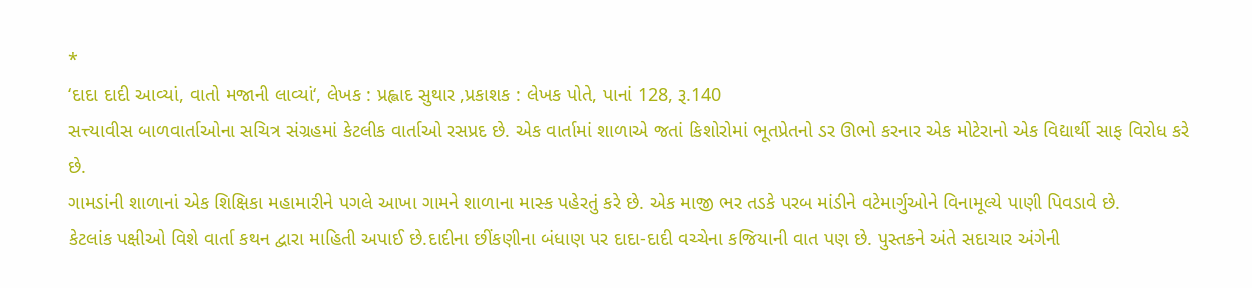*
‘દાદા દાદી આવ્યાં, વાતો મજાની લાવ્યાં‘, લેખક : પ્રહ્લાદ સુથાર ,પ્રકાશક : લેખક પોતે, પાનાં 128, રૂ.140
સત્ત્યાવીસ બાળવાર્તાઓના સચિત્ર સંગ્રહમાં કેટલીક વાર્તાઓ રસપ્રદ છે. એક વાર્તામાં શાળાએ જતાં કિશોરોમાં ભૂતપ્રેતનો ડર ઊભો કરનાર એક મોટેરાનો એક વિદ્યાર્થી સાફ વિરોધ કરે છે.
ગામડાંની શાળાનાં એક શિક્ષિકા મહામારીને પગલે આખા ગામને શાળાના માસ્ક પહેરતું કરે છે. એક માજી ભર તડકે પરબ માંડીને વટેમાર્ગુઓને વિનામૂલ્યે પાણી પિવડાવે છે.
કેટલાંક પક્ષીઓ વિશે વાર્તા કથન દ્વારા માહિતી અપાઈ છે.દાદીના છીંકણીના બંધાણ પર દાદા-દાદી વચ્ચેના કજિયાની વાત પણ છે. પુસ્તકને અંતે સદાચાર અંગેની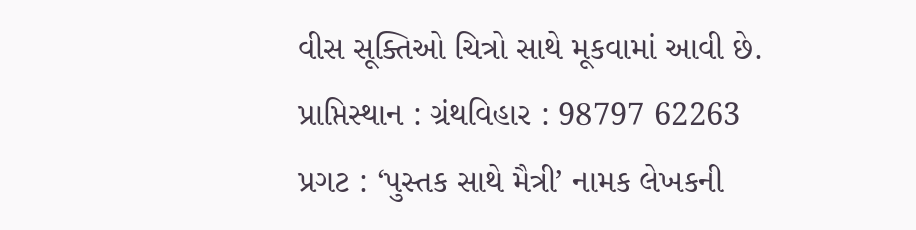વીસ સૂક્તિઓ ચિત્રો સાથે મૂકવામાં આવી છે.
પ્રાપ્તિસ્થાન : ગ્રંથવિહાર : 98797 62263
પ્રગટ : ‘પુસ્તક સાથે મૈત્રી’ નામક લેખકની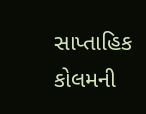સાપ્તાહિક કોલમની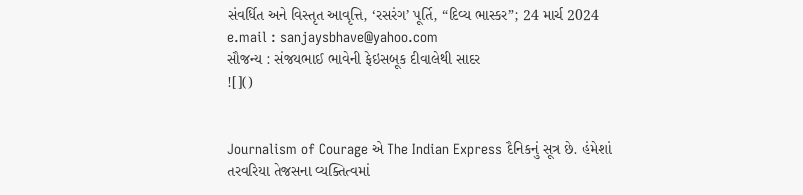સંવર્ધિત અને વિસ્તૃત આવૃત્તિ, ‘રસરંગ’ પૂર્તિ, “દિવ્ય ભાસ્કર”; 24 માર્ચ 2024
e.mail : sanjaysbhave@yahoo.com
સૌજન્ય : સંજયભાઈ ભાવેની ફેઇસબૂક દીવાલેથી સાદર
![]()


Journalism of Courage એ The Indian Express દૈનિકનું સૂત્ર છે. હંમેશાં તરવરિયા તેજસના વ્યક્તિત્વમાં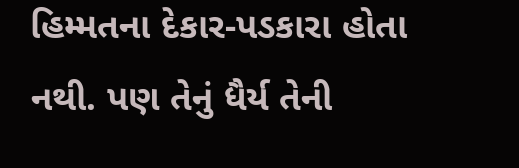હિમ્મતના દેકાર-પડકારા હોતા નથી. પણ તેનું ધૈર્ય તેની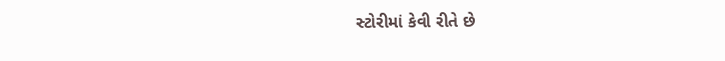સ્ટોરીમાં કેવી રીતે છે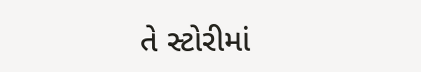તે સ્ટોરીમાં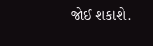જોઈ શકાશે.